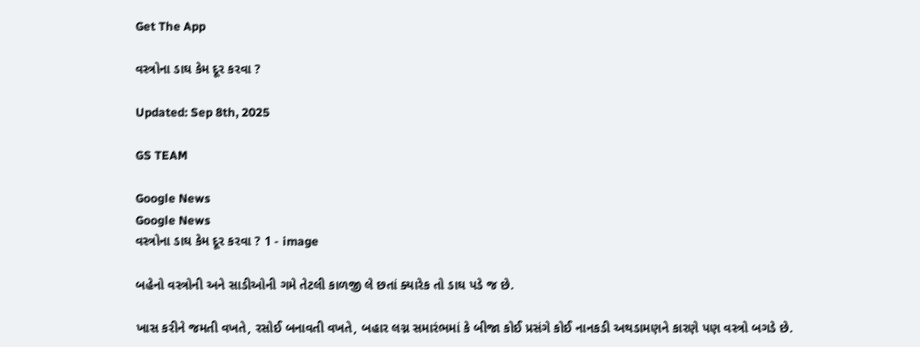Get The App

વસ્ત્રોના ડાઘ કેમ દૂર કરવા ?

Updated: Sep 8th, 2025

GS TEAM

Google News
Google News
વસ્ત્રોના ડાઘ કેમ દૂર કરવા ? 1 - image

બહેનો વસ્ત્રોની અને સાડીઓની ગમે તેટલી કાળજી લે છતાં ક્યારેક તો ડાઘ પડે જ છે.

ખાસ કરીને જમતી વખતે, રસોઈ બનાવતી વખતે, બહાર લગ્ન સમારંભમાં કે બીજા કોઈ પ્રસંગે કોઈ નાનકડી અથડામણને કારણે પણ વસ્ત્રો બગડે છે.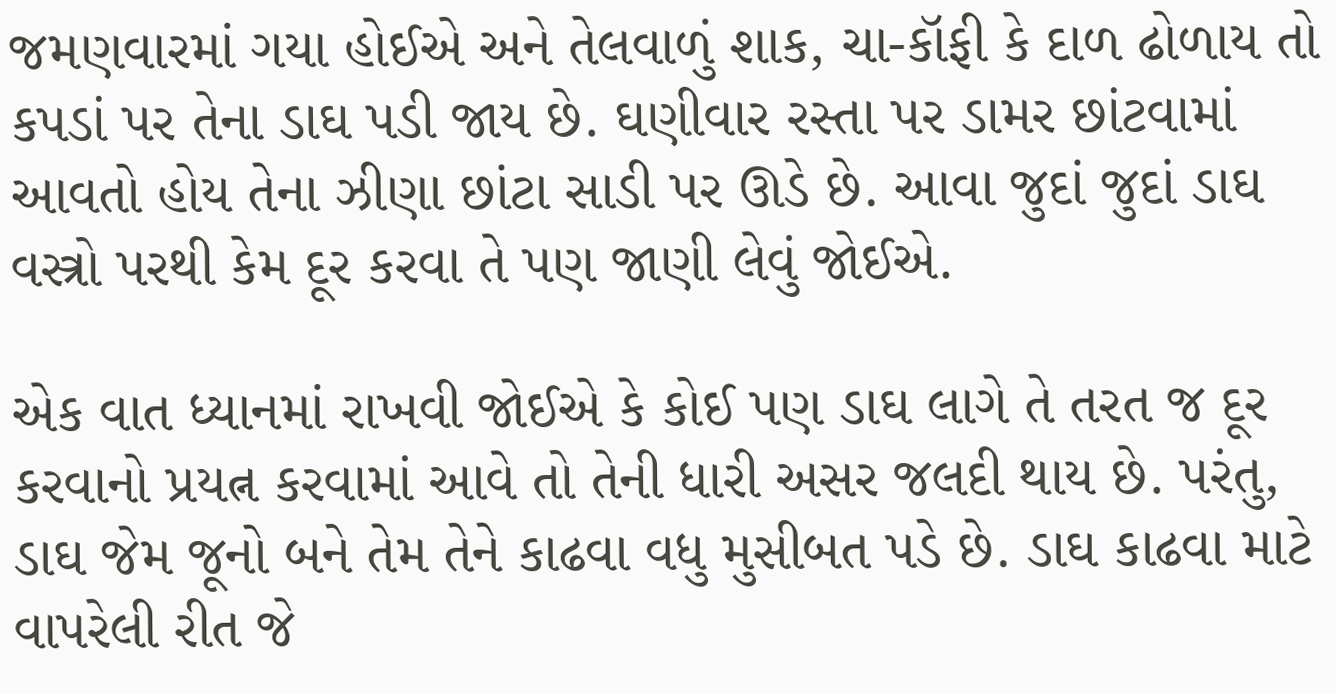જમણવારમાં ગયા હોઈએ અને તેલવાળું શાક, ચા-કૉફી કે દાળ ઢોળાય તો કપડાં પર તેના ડાઘ પડી જાય છે. ઘણીવાર રસ્તા પર ડામર છાંટવામાં આવતો હોય તેના ઝીણા છાંટા સાડી પર ઊડે છે. આવા જુદાં જુદાં ડાઘ વસ્ત્રો પરથી કેમ દૂર કરવા તે પણ જાણી લેવું જોઈએ.

એક વાત ધ્યાનમાં રાખવી જોઈએ કે કોઈ પણ ડાઘ લાગે તે તરત જ દૂર કરવાનો પ્રયત્ન કરવામાં આવે તો તેની ધારી અસર જલદી થાય છે. પરંતુ, ડાઘ જેમ જૂનો બને તેમ તેને કાઢવા વધુ મુસીબત પડે છે. ડાઘ કાઢવા માટે વાપરેલી રીત જે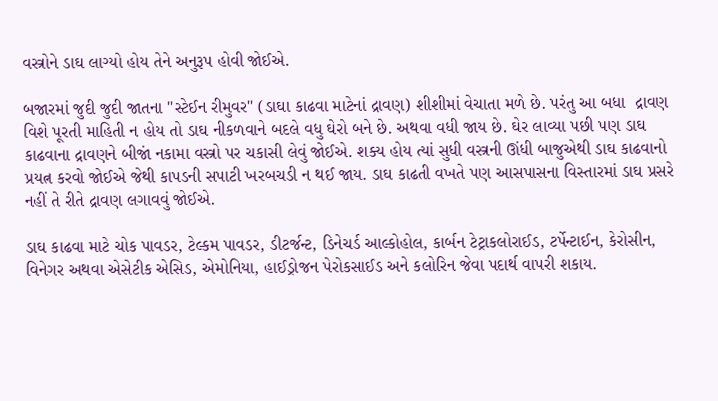વસ્ત્રોને ડાઘ લાગ્યો હોય તેને અનુરૂપ હોવી જોઈએ.

બજારમાં જુદી જુદી જાતના ''સ્ટેઈન રીમુવર'' (ડાઘા કાઢવા માટેનાં દ્રાવણ) શીશીમાં વેચાતા મળે છે. પરંતુ આ બધા  દ્રાવણ વિશે પૂરતી માહિતી ન હોય તો ડાઘ નીકળવાને બદલે વધુ ઘેરો બને છે. અથવા વધી જાય છે. ઘેર લાવ્યા પછી પણ ડાઘ કાઢવાના દ્રાવણને બીજાં નકામા વસ્ત્રો પર ચકાસી લેવું જોઈએ. શક્ય હોય ત્યાં સુધી વસ્ત્રની ઊંધી બાજુએથી ડાઘ કાઢવાનો પ્રયત્ન કરવો જોઈએ જેથી કાપડની સપાટી ખરબચડી ન થઈ જાય. ડાઘ કાઢતી વખતે પણ આસપાસના વિસ્તારમાં ડાઘ પ્રસરે નહીં તે રીતે દ્રાવણ લગાવવું જોઈએ.

ડાઘ કાઢવા માટે ચોક પાવડર, ટેલ્કમ પાવડર, ડીટર્જન્ટ, ડિનેચર્ડ આલ્કોહોલ, કાર્બન ટેટ્રાકલોરાઈડ, ટર્પેન્ટાઈન, કેરોસીન, વિનેગર અથવા એસેટીક એસિડ, એમોનિયા, હાઈડ્રોજન પેરોકસાઈડ અને કલોરિન જેવા પદાર્થ વાપરી શકાય.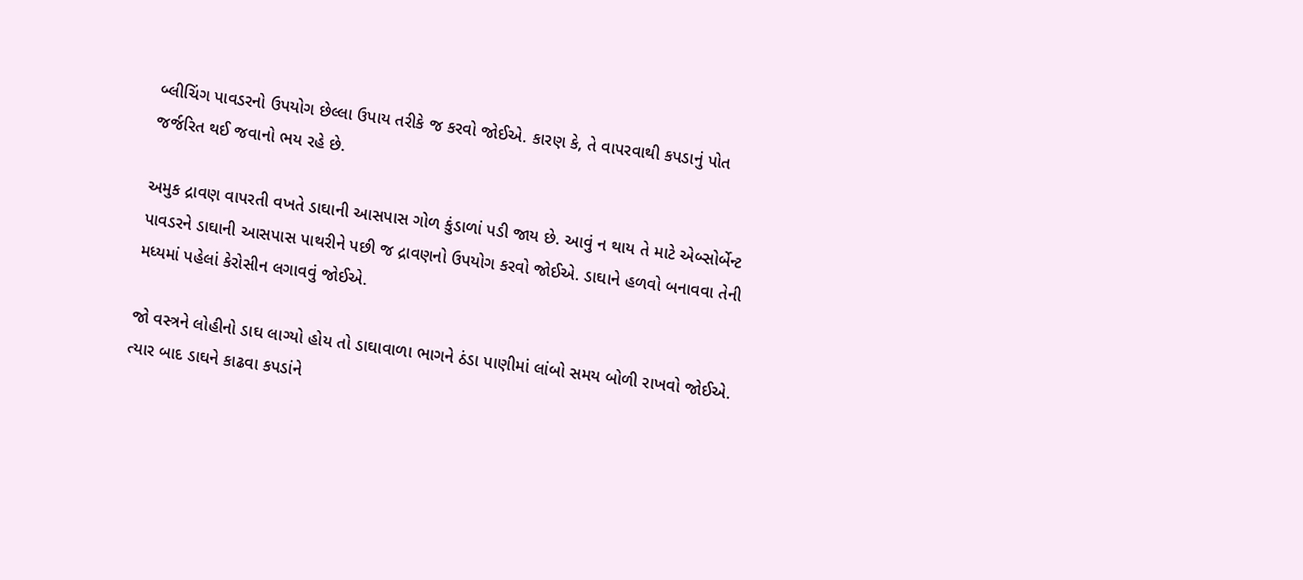બ્લીચિંગ પાવડરનો ઉપયોગ છેલ્લા ઉપાય તરીકે જ કરવો જોઈએ. કારણ કે, તે વાપરવાથી કપડાનું પોત જર્જરિત થઈ જવાનો ભય રહે છે.

અમુક દ્રાવણ વાપરતી વખતે ડાઘાની આસપાસ ગોળ કુંડાળાં પડી જાય છે. આવું ન થાય તે માટે એબ્સોર્બેન્ટ પાવડરને ડાઘાની આસપાસ પાથરીને પછી જ દ્રાવણનો ઉપયોગ કરવો જોઈએ. ડાઘાને હળવો બનાવવા તેની મધ્યમાં પહેલાં કેરોસીન લગાવવું જોઈએ.

જો વસ્ત્રને લોહીનો ડાઘ લાગ્યો હોય તો ડાઘાવાળા ભાગને ઠંડા પાણીમાં લાંબો સમય બોળી રાખવો જોઈએ. ત્યાર બાદ ડાઘને કાઢવા કપડાંને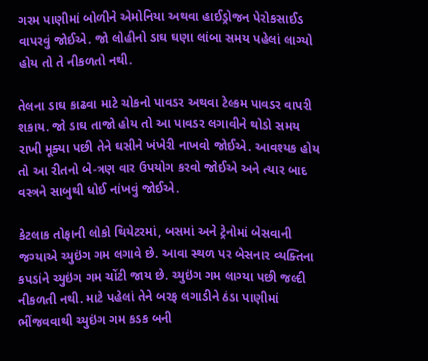ગરમ પાણીમાં બોળીને એમોનિયા અથવા હાઈડ્રોજન પેરોકસાઈડ વાપરવું જોઈએ. જો લોહીનો ડાઘ ઘણા લાંબા સમય પહેલાં લાગ્યો હોય તો તે નીકળતો નથી.

તેલના ડાઘ કાઢવા માટે ચોકનો પાવડર અથવા ટેલ્કમ પાવડર વાપરી શકાય. જો ડાઘ તાજો હોય તો આ પાવડર લગાવીને થોડો સમય રાખી મૂક્યા પછી તેને ઘસીને ખંખેરી નાખવો જોઈએ. આવશ્યક હોય તો આ રીતનો બે-ત્રણ વાર ઉપયોગ કરવો જોઈએ અને ત્યાર બાદ વસ્ત્રને સાબુથી ધોઈ નાંખવું જોઈએ.

કેટલાક તોફાની લોકો થિયેટરમાં, બસમાં અને ટ્રેનોમાં બેસવાની જગ્યાએ ચ્યુઇંગ ગમ લગાવે છે. આવા સ્થળ પર બેસનાર વ્યક્તિના કપડાંને ચ્યુઇંગ ગમ ચોંટી જાય છે. ચ્યુઇંગ ગમ લાગ્યા પછી જલ્દી નીકળતી નથી. માટે પહેલાં તેને બરફ લગાડીને ઠંડા પાણીમાં ભીંજવવાથી ચ્યુઇંગ ગમ કડક બની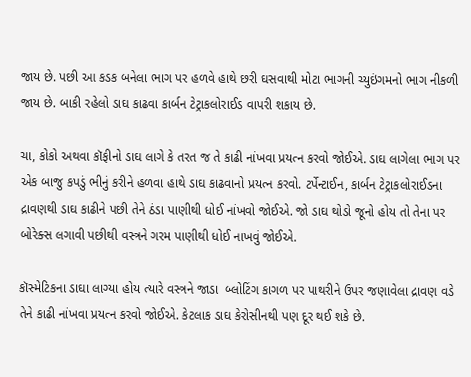જાય છે. પછી આ કડક બનેલા ભાગ પર હળવે હાથે છરી ઘસવાથી મોટા ભાગની ચ્યુઇંગમનો ભાગ નીકળી જાય છે. બાકી રહેલો ડાઘ કાઢવા કાર્બન ટેટ્રાકલોરાઈડ વાપરી શકાય છે.

ચા, કોકો અથવા કૉફીનો ડાઘ લાગે કે તરત જ તે કાઢી નાંખવા પ્રયત્ન કરવો જોઈએ. ડાઘ લાગેલા ભાગ પર એક બાજુ કપડું ભીનું કરીને હળવા હાથે ડાઘ કાઢવાનો પ્રયત્ન કરવો. ટર્પેન્ટાઈન, કાર્બન ટેટ્રાકલોરાઈડના દ્રાવણથી ડાઘ કાઢીને પછી તેને ઠંડા પાણીથી ધોઈ નાંખવો જોઈએ. જો ડાઘ થોડો જૂનો હોય તો તેના પર બોરેક્સ લગાવી પછીથી વસ્ત્રને ગરમ પાણીથી ધોઈ નાખવું જોઈએ.

કૉસ્મેટિકના ડાઘા લાગ્યા હોય ત્યારે વસ્ત્રને જાડા  બ્લોટિંગ કાગળ પર પાથરીને ઉપર જણાવેલા દ્રાવણ વડે તેને કાઢી નાંખવા પ્રયત્ન કરવો જોઈએ. કેટલાક ડાઘ કેરોસીનથી પણ દૂર થઈ શકે છે.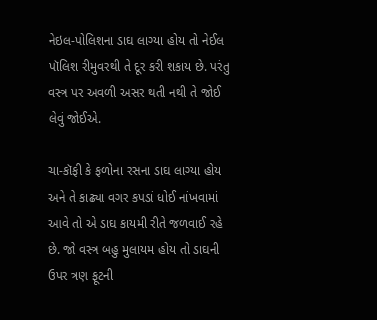નેઇલ-પોલિશના ડાઘ લાગ્યા હોય તો નેઈલ પૉલિશ રીમુવરથી તે દૂર કરી શકાય છે. પરંતુ વસ્ત્ર પર અવળી અસર થતી નથી તે જોઈ લેવું જોઈએ.

ચા-કૉફી કે ફળોના રસના ડાઘ લાગ્યા હોય અને તે કાઢ્યા વગર કપડાં ધોઈ નાંખવામાં આવે તો એ ડાઘ કાયમી રીતે જળવાઈ રહે છે. જો વસ્ત્ર બહુ મુલાયમ હોય તો ડાઘની ઉપર ત્રણ ફૂટની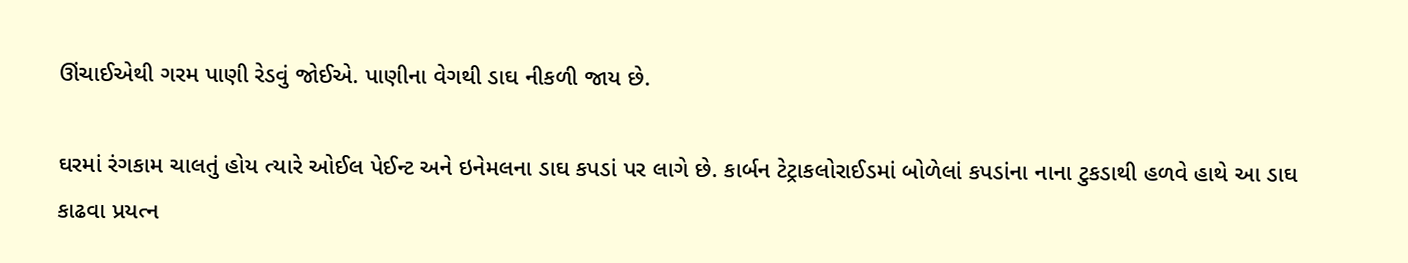ઊંચાઈએથી ગરમ પાણી રેડવું જોઈએ. પાણીના વેગથી ડાઘ નીકળી જાય છે.

ઘરમાં રંગકામ ચાલતું હોય ત્યારે ઓઈલ પેઈન્ટ અને ઇનેમલના ડાઘ કપડાં પર લાગે છે. કાર્બન ટેટ્રાકલોરાઈડમાં બોળેલાં કપડાંના નાના ટુકડાથી હળવે હાથે આ ડાઘ કાઢવા પ્રયત્ન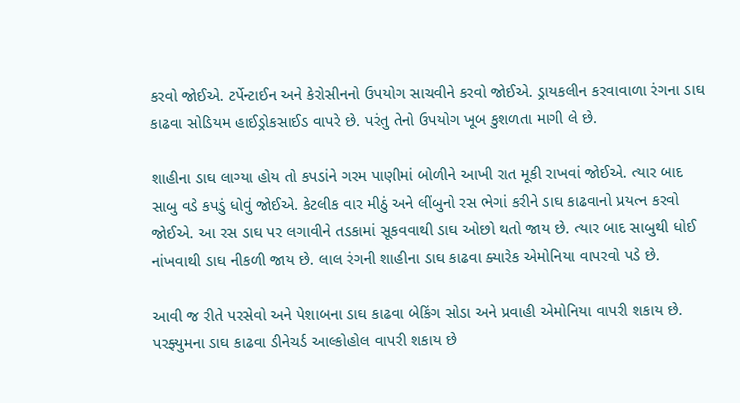કરવો જોઈએ. ટર્પેન્ટાઈન અને કેરોસીનનો ઉપયોગ સાચવીને કરવો જોઈએ. ડ્રાયકલીન કરવાવાળા રંગના ડાઘ કાઢવા સોડિયમ હાઈડ્રોકસાઈડ વાપરે છે. પરંતુ તેનો ઉપયોગ ખૂબ કુશળતા માગી લે છે.

શાહીના ડાઘ લાગ્યા હોય તો કપડાંને ગરમ પાણીમાં બોળીને આખી રાત મૂકી રાખવાં જોઈએ. ત્યાર બાદ સાબુ વડે કપડું ધોવું જોઈએ. કેટલીક વાર મીઠું અને લીંબુનો રસ ભેગાં કરીને ડાઘ કાઢવાનો પ્રયત્ન કરવો જોઈએ. આ રસ ડાઘ પર લગાવીને તડકામાં સૂકવવાથી ડાઘ ઓછો થતો જાય છે. ત્યાર બાદ સાબુથી ધોઈ નાંખવાથી ડાઘ નીકળી જાય છે. લાલ રંગની શાહીના ડાઘ કાઢવા ક્યારેક એમોનિયા વાપરવો પડે છે.

આવી જ રીતે પરસેવો અને પેશાબના ડાઘ કાઢવા બેકિંગ સોડા અને પ્રવાહી એમોનિયા વાપરી શકાય છે. પરફ્યુમના ડાઘ કાઢવા ડીનેચર્ડ આલ્કોહોલ વાપરી શકાય છે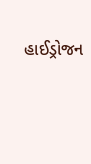હાઈડ્રોજન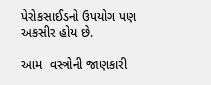પેરોકસાઈડનો ઉપયોગ પણ અકસીર હોય છે.

આમ  વસ્ત્રોની જાણકારી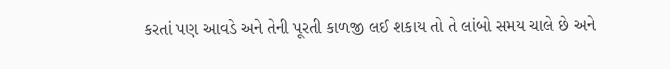કરતાં પણ આવડે અને તેની પૂરતી કાળજી લઈ શકાય તો તે લાંબો સમય ચાલે છે અને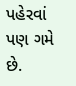પહેરવાં પણ ગમે છે.